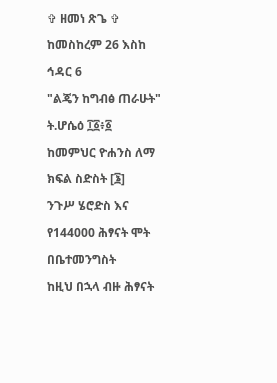✞ ዘመነ ጽጌ ✞
ከመስከረም 26 እስከ ኅዳር 6
"ልጄን ከግብፅ ጠራሁት"
ት.ሆሴዕ ፲፩፥፩
ከመምህር ዮሐንስ ለማ
ክፍል ስድስት [፮]
ንጉሥ ሄሮድስ እና የ144000 ሕፃናት ሞት በቤተመንግስት
ከዚህ በኋላ ብዙ ሕፃናት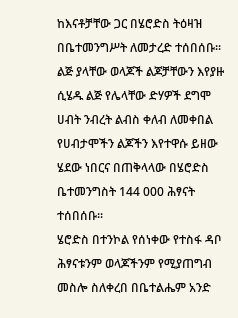ከእናቶቻቸው ጋር በሄሮድስ ትዕዛዝ በቤተመንግሥት ለመታረድ ተሰበሰቡ፡፡ ልጅ ያላቸው ወላጆች ልጆቻቸውን እየያዙ ሲሄዱ ልጅ የሌላቸው ድሃዎች ደግሞ ሀብት ንብረት ልብስ ቀለብ ለመቀበል የሀብታሞችን ልጆችን እየተዋሱ ይዘው ሄደው ነበርና በጠቅላላው በሄሮድስ ቤተመንግስት 144 000 ሕፃናት ተሰበሰቡ፡፡
ሄሮድስ በተንኮል የሰነቀው የተስፋ ዳቦ ሕፃናቱንም ወላጆችንም የሚያጠግብ መስሎ ስለቀረበ በቤተልሔም አንድ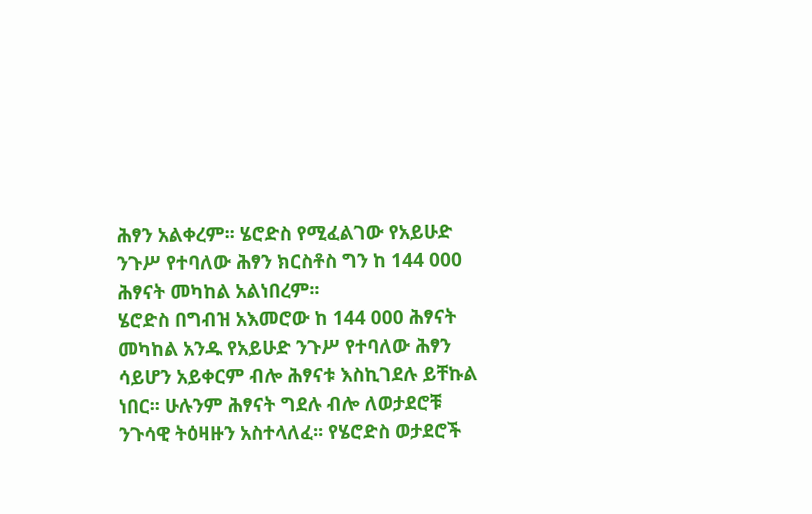ሕፃን አልቀረም፡፡ ሄሮድስ የሚፈልገው የአይሁድ ንጉሥ የተባለው ሕፃን ክርስቶስ ግን ከ 144 000 ሕፃናት መካከል አልነበረም፡፡
ሄሮድስ በግብዝ አእመሮው ከ 144 000 ሕፃናት መካከል አንዱ የአይሁድ ንጉሥ የተባለው ሕፃን ሳይሆን አይቀርም ብሎ ሕፃናቱ እስኪገደሉ ይቸኩል ነበር፡፡ ሁሉንም ሕፃናት ግደሉ ብሎ ለወታደሮቹ ንጉሳዊ ትዕዛዙን አስተላለፈ፡፡ የሄሮድስ ወታደሮች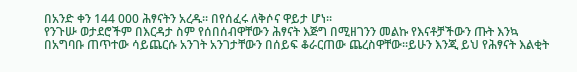በአንድ ቀን 144 000 ሕፃናትን አረዱ፡፡ በየሰፈሩ ለቅሶና ዋይታ ሆነ፡፡
የንጉሡ ወታደሮችም በእርዳታ ስም የሰበሰብዋቸውን ሕፃናት እጅግ በሚዘገንን መልኩ የእናቶቻችውን ጡት እንኳ በአግባቡ ጠጥተው ሳይጨርሱ አንገት አንገታቸውን በሰይፍ ቆራርጠው ጨረስዋቸው፡፡ይሁን እንጂ ይህ የሕፃናት እልቂት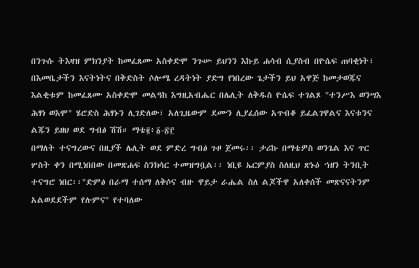በንጉሱ ትእዛዝ ምክንያት ከመፈጸሙ አስቀድሞ ንጉሡ ይህንን እኩይ ሐሳብ ሲያስብ በዮሴፍ ጠባቂነት፣ በእመቤታችን እናትነትና በቅድስት ሶሎሜ ረዳትነት ያድግ የነበረው ጌታችን ይህ አዋጅ ከመታወጁና እልቂቱም ከመፈጸሙ አስቀድሞ መልዓከ እግዚአብሔር በሌሊት ለቅዱስ ዮሴፍ ተገልጾ "ተንሥእ ወንሣእ ሕፃነ ወእሞ" ሄሮድስ ሕፃኑን ሊገድለው፣ አለጊዜውም ደሙን ሊያፈሰው አጥብቆ ይፈልገዋልና እናቱንና ልጁን ይዘህ ወደ ግብፅ ሽሽ። ማቴ፪፥፩-፳፫
በማለት ተናግረውና በዚያች ሌሊት ወደ ምድረ ግብፅ ጉዞ ጀመሩ፡፡ ታሪኩ በማቴዎስ ወንጌል እና ጥር ሦስት ቀን በሚነበበው በመጽሐፍ ስንክሳር ተመዝግቧል፡፡ ነቢዩ ኤርምያስ ስለዚህ ጽኑዕ ኀዘን ትንቢት ተናግሮ ነበር፡፡"ድምፅ በራማ ተሰማ ለቅሶና ብዙ ዋይታ ራሔል ስለ ልጆችዋ አለቀሰች መጽናናትንም አልወደደችም የሉምና" የተባለው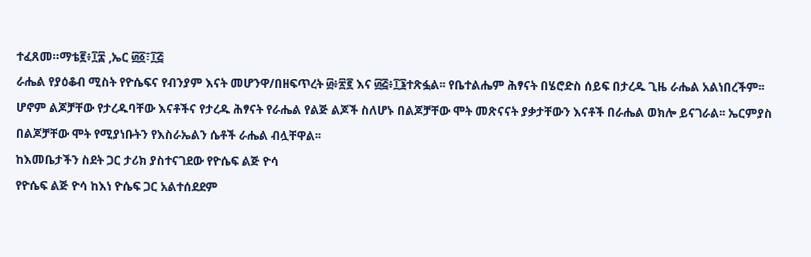ተፈጸመ።ማቴ፪፥፲፰ ,ኤር ፴፩፣፲፭
ራሔል የያዕቆብ ሚስት የዮሴፍና የብንያም እናት መሆንዋ/በዘፍጥረት ፴፥፳፪ እና ፴፭፥፲፮ተጽፏል፡፡ የቤተልሔም ሕፃናት በሄሮድስ ሰይፍ በታረዱ ጊዜ ራሔል አልነበረችም፡፡ ሆኖም ልጆቻቸው የታረዱባቸው እናቶችና የታረዱ ሕፃናት የራሔል የልጅ ልጆች ስለሆኑ በልጆቻቸው ሞት መጽናናት ያቃታቸውን እናቶች በራሔል ወክሎ ይናገራል፡፡ ኤርምያስ በልጆቻቸው ሞት የሚያነቡትን የእስራኤልን ሴቶች ራሔል ብሏቸዋል፡፡
ከእመቤታችን ስደት ጋር ታሪክ ያስተናገደው የዮሴፍ ልጅ ዮሳ
የዮሴፍ ልጅ ዮሳ ከእነ ዮሴፍ ጋር አልተሰደደም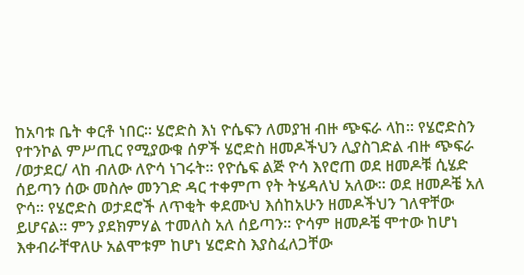ከአባቱ ቤት ቀርቶ ነበር፡፡ ሄሮድስ እነ ዮሴፍን ለመያዝ ብዙ ጭፍራ ላከ፡፡ የሄሮድስን የተንኮል ምሥጢር የሚያውቁ ሰዎች ሄሮድስ ዘመዶችህን ሊያስገድል ብዙ ጭፍራ /ወታደር/ ላከ ብለው ለዮሳ ነገሩት፡፡ የዮሴፍ ልጅ ዮሳ እየሮጠ ወደ ዘመዶቹ ሲሄድ ሰይጣን ሰው መስሎ መንገድ ዳር ተቀምጦ የት ትሄዳለህ አለው፡፡ ወደ ዘመዶቼ አለ ዮሳ፡፡ የሄሮድስ ወታደሮች ለጥቂት ቀደሙህ እሰከአሁን ዘመዶችህን ገለዋቸው ይሆናል፡፡ ምን ያደክምሃል ተመለስ አለ ሰይጣን፡፡ ዮሳም ዘመዶቼ ሞተው ከሆነ እቀብራቸዋለሁ አልሞቱም ከሆነ ሄሮድስ እያስፈለጋቸው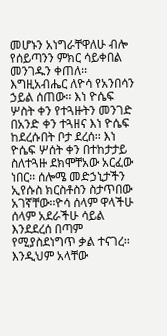መሆኑን አነግራቸዋለሁ ብሎ የሰይጣንን ምክር ሳይቀበል መንገዱን ቀጠለ፡፡ እግዚአብሔር ለዮሳ የአንበሳን ኃይል ሰጠው፡፡ እነ ዮሴፍ ሦስት ቀን የተጓዙትን መንገድ በአንድ ቀን ተጓዘና እነ ዮሴፍ ከደረሱበት ቦታ ደረሰ፡፡ እነ ዮሴፍ ሦሰት ቀን በተከታታይ ስለተጓዙ ደክሞቸአው አርፈው ነበር፡፡ ሰሎሜ መድኃኒታችን ኢየሱስ ክርስቶስን ስታጥበው አገኛቸው፡፡ዮሳ ሰላም ዋላችሁ ሰላም አደራችሁ ሳይል እንደደረሰ በጣም የሚያስደነግጥ ቃል ተናገረ፡፡ እንዲህም አላቸው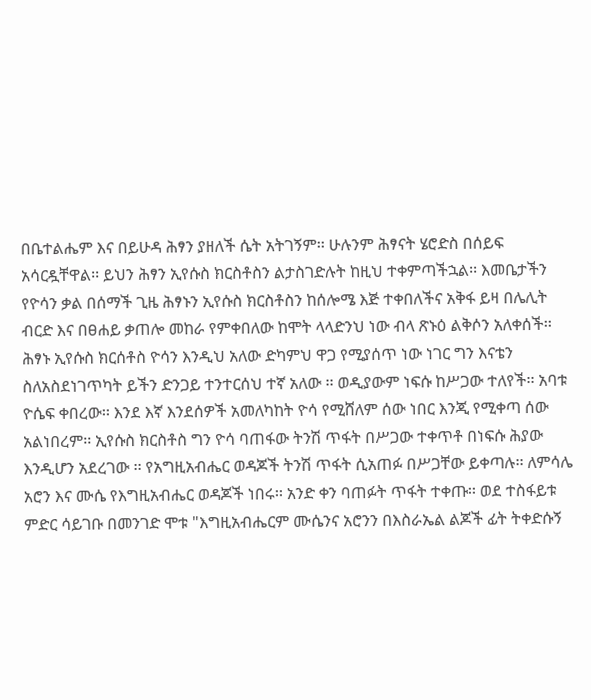በቤተልሔም እና በይሁዳ ሕፃን ያዘለች ሴት አትገኝም፡፡ ሁሉንም ሕፃናት ሄሮድስ በሰይፍ አሳርዷቸዋል፡፡ ይህን ሕፃን ኢየሱስ ክርስቶስን ልታስገድሉት ከዚህ ተቀምጣችኋል፡፡ እመቤታችን የዮሳን ቃል በሰማች ጊዜ ሕፃኑን ኢየሱስ ክርስቶስን ከሰሎሜ እጅ ተቀበለችና አቅፋ ይዛ በሌሊት ብርድ እና በፀሐይ ቃጠሎ መከራ የምቀበለው ከሞት ላላድንህ ነው ብላ ጽኑዕ ልቅሶን አለቀሰች፡፡
ሕፃኑ ኢየሱስ ክርሰቶስ ዮሳን እንዲህ አለው ድካምህ ዋጋ የሚያሰጥ ነው ነገር ግን እናቴን ስለአስደነገጥካት ይችን ድንጋይ ተንተርሰህ ተኛ አለው ፡፡ ወዲያውም ነፍሱ ከሥጋው ተለየች፡፡ አባቱ ዮሴፍ ቀበረው፡፡ እንደ እኛ እንደሰዎች አመለካከት ዮሳ የሚሸለም ሰው ነበር እንጂ የሚቀጣ ሰው አልነበረም፡፡ ኢየሱስ ክርስቶስ ግን ዮሳ ባጠፋው ትንሽ ጥፋት በሥጋው ተቀጥቶ በነፍሱ ሕያው እንዲሆን አደረገው ፡፡ የአግዚአብሔር ወዳጆች ትንሽ ጥፋት ሲአጠፉ በሥጋቸው ይቀጣሉ፡፡ ለምሳሌ አሮን እና ሙሴ የእግዚአብሔር ወዳጆች ነበሩ፡፡ አንድ ቀን ባጠፉት ጥፋት ተቀጡ፡፡ ወደ ተስፋይቱ ምድር ሳይገቡ በመንገድ ሞቱ "እግዚአብሔርም ሙሴንና አሮንን በእስራኤል ልጆች ፊት ትቀድሱኝ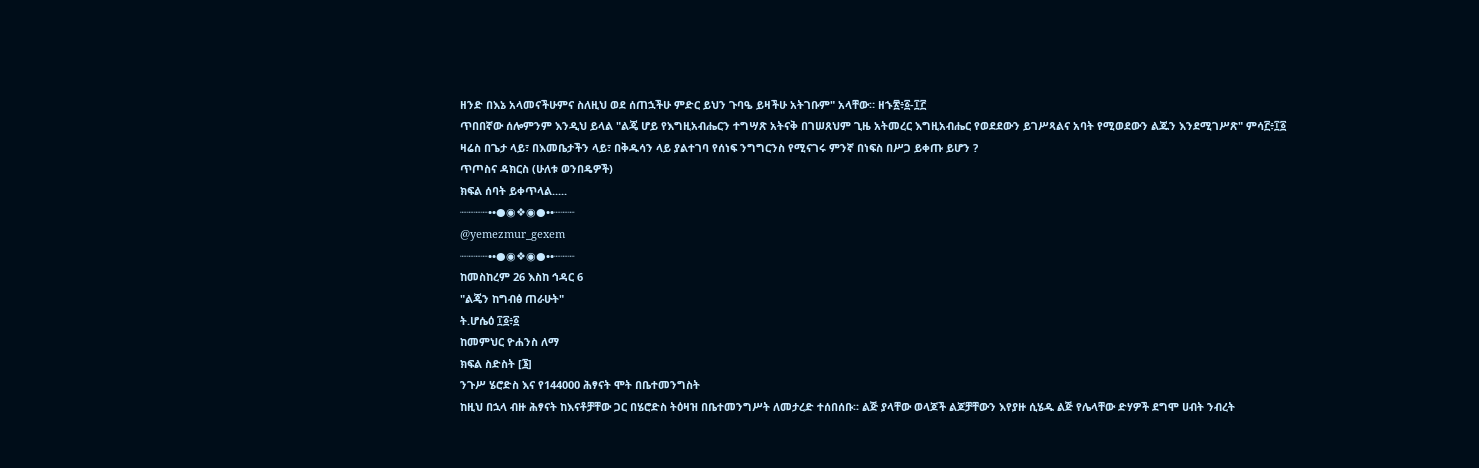ዘንድ በእኔ አላመናችሁምና ስለዚህ ወደ ሰጠኋችሁ ምድር ይህን ጉባዔ ይዛችሁ አትገቡም" አላቸው። ዘኁ፳፥፩-፲፫
ጥበበኛው ሰሎምንም እንዲህ ይላል "ልጄ ሆይ የእግዚአብሔርን ተግሣጽ አትናቅ በገሠጸህም ጊዜ አትመረር እግዚአብሔር የወደደውን ይገሥጻልና አባት የሚወደውን ልጁን እንደሚገሥጽ" ምሳ፫፥፲፩
ዛሬስ በጌታ ላይ፣ በእመቤታችን ላይ፣ በቅዱሳን ላይ ያልተገባ የሰነፍ ንግግርንስ የሚናገሩ ምንኛ በነፍስ በሥጋ ይቀጡ ይሆን ?
ጥጦስና ዳክርስ (ሁለቱ ወንበዴዎች)
ክፍል ሰባት ይቀጥላል.....
┈┈┈┈••●◉❖◉●••┈┈┈
@yemezmur_gexem
┈┈┈┈••●◉❖◉●••┈┈┈
ከመስከረም 26 እስከ ኅዳር 6
"ልጄን ከግብፅ ጠራሁት"
ት.ሆሴዕ ፲፩፥፩
ከመምህር ዮሐንስ ለማ
ክፍል ስድስት [፮]
ንጉሥ ሄሮድስ እና የ144000 ሕፃናት ሞት በቤተመንግስት
ከዚህ በኋላ ብዙ ሕፃናት ከእናቶቻቸው ጋር በሄሮድስ ትዕዛዝ በቤተመንግሥት ለመታረድ ተሰበሰቡ፡፡ ልጅ ያላቸው ወላጆች ልጆቻቸውን እየያዙ ሲሄዱ ልጅ የሌላቸው ድሃዎች ደግሞ ሀብት ንብረት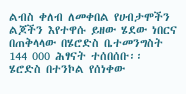ልብስ ቀለብ ለመቀበል የሀብታሞችን ልጆችን እየተዋሱ ይዘው ሄደው ነበርና በጠቅላላው በሄሮድስ ቤተመንግስት 144 000 ሕፃናት ተሰበሰቡ፡፡
ሄሮድስ በተንኮል የሰነቀው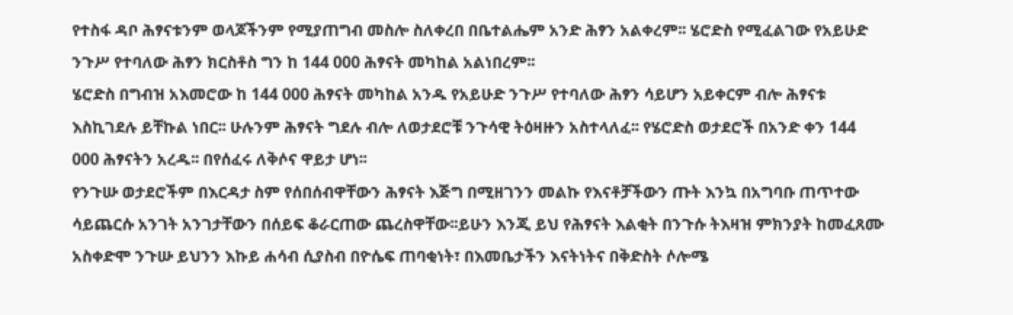የተስፋ ዳቦ ሕፃናቱንም ወላጆችንም የሚያጠግብ መስሎ ስለቀረበ በቤተልሔም አንድ ሕፃን አልቀረም፡፡ ሄሮድስ የሚፈልገው የአይሁድ ንጉሥ የተባለው ሕፃን ክርስቶስ ግን ከ 144 000 ሕፃናት መካከል አልነበረም፡፡
ሄሮድስ በግብዝ አእመሮው ከ 144 000 ሕፃናት መካከል አንዱ የአይሁድ ንጉሥ የተባለው ሕፃን ሳይሆን አይቀርም ብሎ ሕፃናቱ እስኪገደሉ ይቸኩል ነበር፡፡ ሁሉንም ሕፃናት ግደሉ ብሎ ለወታደሮቹ ንጉሳዊ ትዕዛዙን አስተላለፈ፡፡ የሄሮድስ ወታደሮች በአንድ ቀን 144 000 ሕፃናትን አረዱ፡፡ በየሰፈሩ ለቅሶና ዋይታ ሆነ፡፡
የንጉሡ ወታደሮችም በእርዳታ ስም የሰበሰብዋቸውን ሕፃናት እጅግ በሚዘገንን መልኩ የእናቶቻችውን ጡት እንኳ በአግባቡ ጠጥተው ሳይጨርሱ አንገት አንገታቸውን በሰይፍ ቆራርጠው ጨረስዋቸው፡፡ይሁን እንጂ ይህ የሕፃናት እልቂት በንጉሱ ትእዛዝ ምክንያት ከመፈጸሙ አስቀድሞ ንጉሡ ይህንን እኩይ ሐሳብ ሲያስብ በዮሴፍ ጠባቂነት፣ በእመቤታችን እናትነትና በቅድስት ሶሎሜ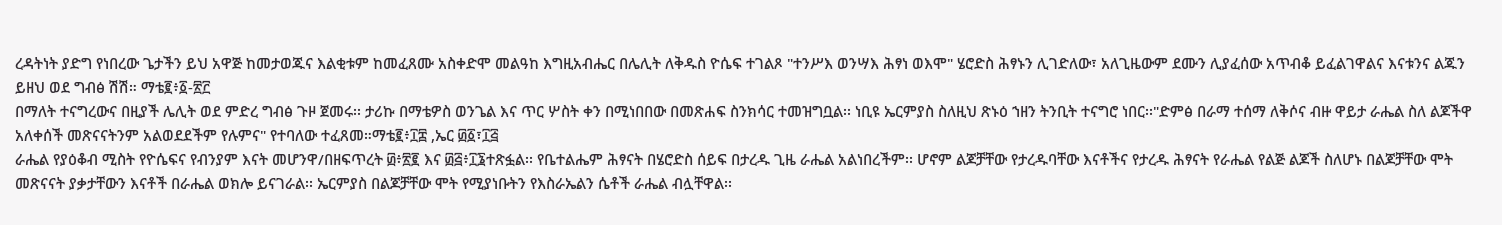ረዳትነት ያድግ የነበረው ጌታችን ይህ አዋጅ ከመታወጁና እልቂቱም ከመፈጸሙ አስቀድሞ መልዓከ እግዚአብሔር በሌሊት ለቅዱስ ዮሴፍ ተገልጾ "ተንሥእ ወንሣእ ሕፃነ ወእሞ" ሄሮድስ ሕፃኑን ሊገድለው፣ አለጊዜውም ደሙን ሊያፈሰው አጥብቆ ይፈልገዋልና እናቱንና ልጁን ይዘህ ወደ ግብፅ ሽሽ። ማቴ፪፥፩-፳፫
በማለት ተናግረውና በዚያች ሌሊት ወደ ምድረ ግብፅ ጉዞ ጀመሩ፡፡ ታሪኩ በማቴዎስ ወንጌል እና ጥር ሦስት ቀን በሚነበበው በመጽሐፍ ስንክሳር ተመዝግቧል፡፡ ነቢዩ ኤርምያስ ስለዚህ ጽኑዕ ኀዘን ትንቢት ተናግሮ ነበር፡፡"ድምፅ በራማ ተሰማ ለቅሶና ብዙ ዋይታ ራሔል ስለ ልጆችዋ አለቀሰች መጽናናትንም አልወደደችም የሉምና" የተባለው ተፈጸመ።ማቴ፪፥፲፰ ,ኤር ፴፩፣፲፭
ራሔል የያዕቆብ ሚስት የዮሴፍና የብንያም እናት መሆንዋ/በዘፍጥረት ፴፥፳፪ እና ፴፭፥፲፮ተጽፏል፡፡ የቤተልሔም ሕፃናት በሄሮድስ ሰይፍ በታረዱ ጊዜ ራሔል አልነበረችም፡፡ ሆኖም ልጆቻቸው የታረዱባቸው እናቶችና የታረዱ ሕፃናት የራሔል የልጅ ልጆች ስለሆኑ በልጆቻቸው ሞት መጽናናት ያቃታቸውን እናቶች በራሔል ወክሎ ይናገራል፡፡ ኤርምያስ በልጆቻቸው ሞት የሚያነቡትን የእስራኤልን ሴቶች ራሔል ብሏቸዋል፡፡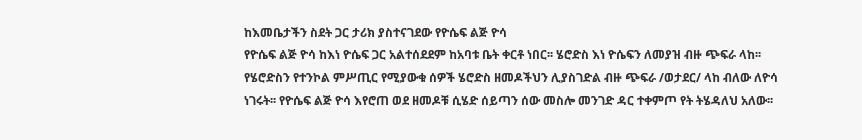ከእመቤታችን ስደት ጋር ታሪክ ያስተናገደው የዮሴፍ ልጅ ዮሳ
የዮሴፍ ልጅ ዮሳ ከእነ ዮሴፍ ጋር አልተሰደደም ከአባቱ ቤት ቀርቶ ነበር፡፡ ሄሮድስ እነ ዮሴፍን ለመያዝ ብዙ ጭፍራ ላከ፡፡ የሄሮድስን የተንኮል ምሥጢር የሚያውቁ ሰዎች ሄሮድስ ዘመዶችህን ሊያስገድል ብዙ ጭፍራ /ወታደር/ ላከ ብለው ለዮሳ ነገሩት፡፡ የዮሴፍ ልጅ ዮሳ እየሮጠ ወደ ዘመዶቹ ሲሄድ ሰይጣን ሰው መስሎ መንገድ ዳር ተቀምጦ የት ትሄዳለህ አለው፡፡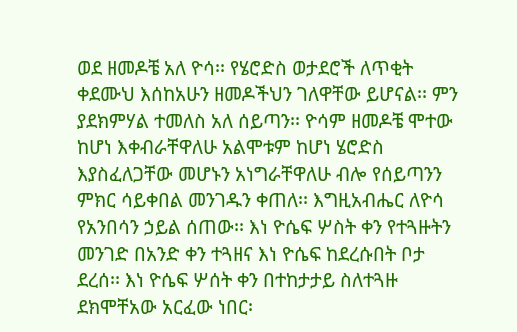ወደ ዘመዶቼ አለ ዮሳ፡፡ የሄሮድስ ወታደሮች ለጥቂት ቀደሙህ እሰከአሁን ዘመዶችህን ገለዋቸው ይሆናል፡፡ ምን ያደክምሃል ተመለስ አለ ሰይጣን፡፡ ዮሳም ዘመዶቼ ሞተው ከሆነ እቀብራቸዋለሁ አልሞቱም ከሆነ ሄሮድስ እያስፈለጋቸው መሆኑን አነግራቸዋለሁ ብሎ የሰይጣንን ምክር ሳይቀበል መንገዱን ቀጠለ፡፡ እግዚአብሔር ለዮሳ የአንበሳን ኃይል ሰጠው፡፡ እነ ዮሴፍ ሦስት ቀን የተጓዙትን መንገድ በአንድ ቀን ተጓዘና እነ ዮሴፍ ከደረሱበት ቦታ ደረሰ፡፡ እነ ዮሴፍ ሦሰት ቀን በተከታታይ ስለተጓዙ ደክሞቸአው አርፈው ነበር፡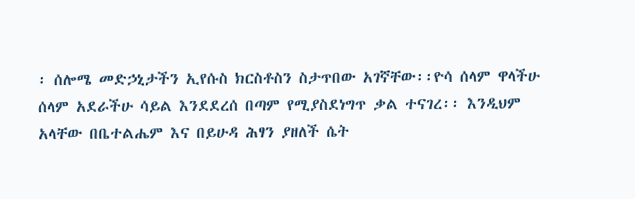፡ ሰሎሜ መድኃኒታችን ኢየሱስ ክርስቶስን ስታጥበው አገኛቸው፡፡ዮሳ ሰላም ዋላችሁ ሰላም አደራችሁ ሳይል እንደደረሰ በጣም የሚያስደነግጥ ቃል ተናገረ፡፡ እንዲህም አላቸው በቤተልሔም እና በይሁዳ ሕፃን ያዘለች ሴት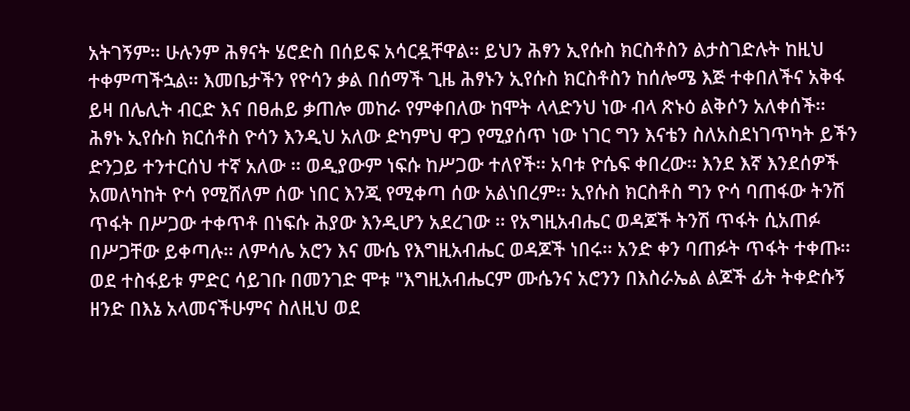አትገኝም፡፡ ሁሉንም ሕፃናት ሄሮድስ በሰይፍ አሳርዷቸዋል፡፡ ይህን ሕፃን ኢየሱስ ክርስቶስን ልታስገድሉት ከዚህ ተቀምጣችኋል፡፡ እመቤታችን የዮሳን ቃል በሰማች ጊዜ ሕፃኑን ኢየሱስ ክርስቶስን ከሰሎሜ እጅ ተቀበለችና አቅፋ ይዛ በሌሊት ብርድ እና በፀሐይ ቃጠሎ መከራ የምቀበለው ከሞት ላላድንህ ነው ብላ ጽኑዕ ልቅሶን አለቀሰች፡፡
ሕፃኑ ኢየሱስ ክርሰቶስ ዮሳን እንዲህ አለው ድካምህ ዋጋ የሚያሰጥ ነው ነገር ግን እናቴን ስለአስደነገጥካት ይችን ድንጋይ ተንተርሰህ ተኛ አለው ፡፡ ወዲያውም ነፍሱ ከሥጋው ተለየች፡፡ አባቱ ዮሴፍ ቀበረው፡፡ እንደ እኛ እንደሰዎች አመለካከት ዮሳ የሚሸለም ሰው ነበር እንጂ የሚቀጣ ሰው አልነበረም፡፡ ኢየሱስ ክርስቶስ ግን ዮሳ ባጠፋው ትንሽ ጥፋት በሥጋው ተቀጥቶ በነፍሱ ሕያው እንዲሆን አደረገው ፡፡ የአግዚአብሔር ወዳጆች ትንሽ ጥፋት ሲአጠፉ በሥጋቸው ይቀጣሉ፡፡ ለምሳሌ አሮን እና ሙሴ የእግዚአብሔር ወዳጆች ነበሩ፡፡ አንድ ቀን ባጠፉት ጥፋት ተቀጡ፡፡ ወደ ተስፋይቱ ምድር ሳይገቡ በመንገድ ሞቱ "እግዚአብሔርም ሙሴንና አሮንን በእስራኤል ልጆች ፊት ትቀድሱኝ ዘንድ በእኔ አላመናችሁምና ስለዚህ ወደ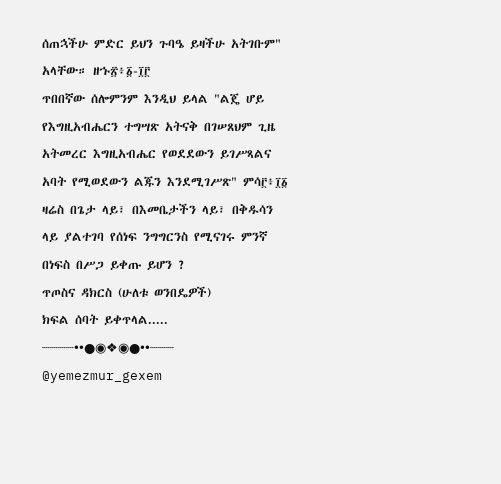ሰጠኋችሁ ምድር ይህን ጉባዔ ይዛችሁ አትገቡም" አላቸው። ዘኁ፳፥፩-፲፫
ጥበበኛው ሰሎምንም እንዲህ ይላል "ልጄ ሆይ የእግዚአብሔርን ተግሣጽ አትናቅ በገሠጸህም ጊዜ አትመረር እግዚአብሔር የወደደውን ይገሥጻልና አባት የሚወደውን ልጁን እንደሚገሥጽ" ምሳ፫፥፲፩
ዛሬስ በጌታ ላይ፣ በእመቤታችን ላይ፣ በቅዱሳን ላይ ያልተገባ የሰነፍ ንግግርንስ የሚናገሩ ምንኛ በነፍስ በሥጋ ይቀጡ ይሆን ?
ጥጦስና ዳክርስ (ሁለቱ ወንበዴዎች)
ክፍል ሰባት ይቀጥላል.....
┈┈┈┈••●◉❖◉●••┈┈┈
@yemezmur_gexem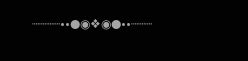┈┈┈┈••●◉❖◉●••┈┈┈